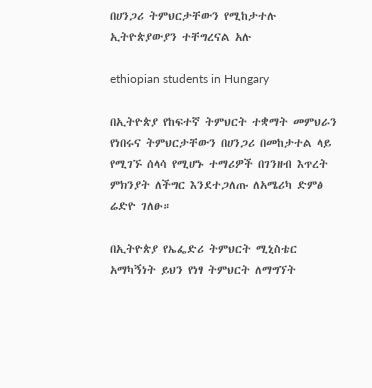በሀንጋሪ ትምህርታቸውን የሚከታተሉ ኢትዮጵያውያን ተቸግረናል አሉ

ethiopian students in Hungary

በኢትዮጵያ የከፍተኛ ትምህርት ተቋማት መምህራን የነበሩና ትምህርታቸውን በሀንጋሪ በመከታተል ላይ የሚገኙ ሰላሳ የሚሆኑ ተማሪዎች በገንዘብ እጥረት ምክንያት ለችግር እንደተጋለጡ ለአሜሪካ ድምፅ ሬድዮ ገለፁ።

በኢትዮጵያ የኤፌድሪ ትምህርት ሚኒስቴር አማካኝነት ይህን የነፃ ትምህርት ለማግኘት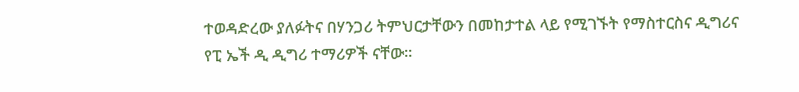ተወዳድረው ያለፉትና በሃንጋሪ ትምህርታቸውን በመከታተል ላይ የሚገኙት የማስተርስና ዲግሪና የፒ ኤች ዲ ዲግሪ ተማሪዎች ናቸው።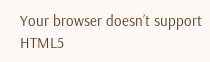Your browser doesn’t support HTML5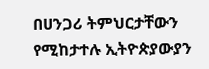በሀንጋሪ ትምህርታቸውን የሚከታተሉ ኢትዮጵያውያን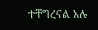ተቸግረናል አሉ